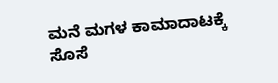ಮನೆ ಮಗಳ ಕಾಮಾದಾಟಕ್ಕೆ ಸೊಸೆ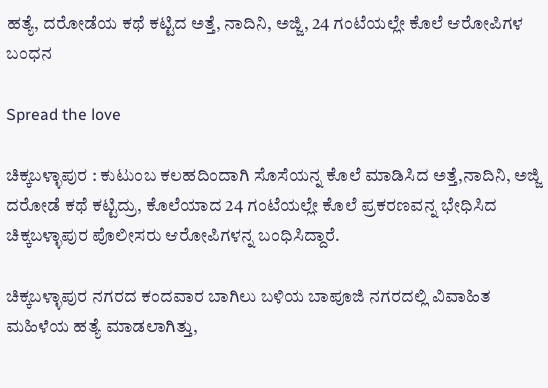ಹತ್ಯೆ, ದರೋಡೆಯ ಕಥೆ ಕಟ್ಟಿದ ಅತ್ತೆ, ನಾದಿನಿ, ಅಜ್ಜಿ, 24 ಗಂಟೆಯಲ್ಲೇ ಕೊಲೆ ಆರೋಪಿಗಳ ಬಂಧನ

Spread the love

ಚಿಕ್ಕಬಳ್ಳಾಪುರ : ಕುಟುಂಬ ಕಲಹದಿಂದಾಗಿ ಸೊಸೆಯನ್ನ ಕೊಲೆ ಮಾಡಿಸಿದ ಅತ್ತೆ,ನಾದಿನಿ, ಅಜ್ಜಿ ದರೋಡೆ ಕಥೆ ಕಟ್ಟಿದ್ರು, ಕೊಲೆಯಾದ 24 ಗಂಟೆಯಲ್ಲೇ ಕೊಲೆ ಪ್ರಕರಣವನ್ನ ಭೇಧಿಸಿದ ಚಿಕ್ಕಬಳ್ಳಾಪುರ ಪೊಲೀಸರು ಆರೋಪಿಗಳನ್ನ ಬಂಧಿಸಿದ್ದಾರೆ.

ಚಿಕ್ಕಬಳ್ಳಾಪುರ ನಗರದ ಕಂದವಾರ ಬಾಗಿಲು ಬಳಿಯ ಬಾಪೂಜಿ ನಗರದಲ್ಲಿ ವಿವಾಹಿತ ಮಹಿಳೆಯ ಹತ್ಯೆ ಮಾಡಲಾಗಿತ್ತು,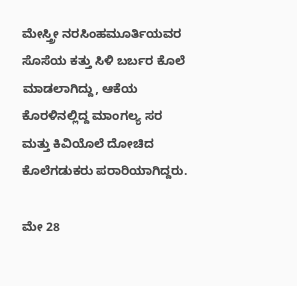ಮೇಸ್ತ್ರೀ ನರಸಿಂಹಮೂರ್ತಿಯವರ ಸೊಸೆಯ ಕತ್ತು ಸಿಳಿ ಬರ್ಬರ ಕೊಲೆ ಮಾಡಲಾಗಿದ್ದು, ಆಕೆಯ ಕೊರಳಿನಲ್ಲಿದ್ದ ಮಾಂಗಲ್ಯ ಸರ ಮತ್ತು ಕಿವಿಯೊಲೆ ದೋಚಿದ ಕೊಲೆಗಡುಕರು ಪರಾರಿಯಾಗಿದ್ದರು.

ಮೇ 28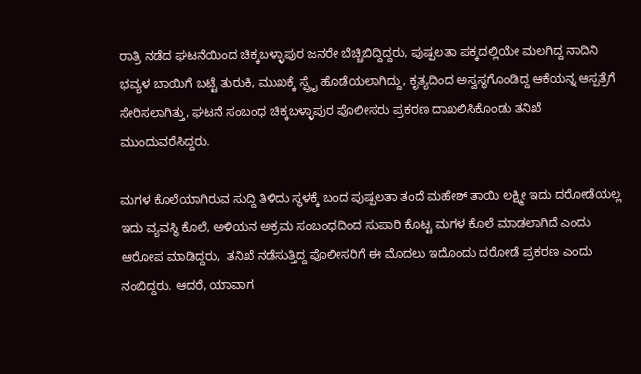ರಾತ್ರಿ ನಡೆದ ಘಟನೆಯಿಂದ ಚಿಕ್ಕಬಳ್ಳಾಪುರ ಜನರೇ ಬೆಚ್ಚಿಬಿದ್ದಿದ್ದರು, ಪುಷ್ಪಲತಾ ಪಕ್ಕದಲ್ಲಿಯೇ ಮಲಗಿದ್ದ ನಾದಿನಿ ಭವ್ಯಳ ಬಾಯಿಗೆ ಬಟ್ಟೆ ತುರುಕಿ, ಮುಖಕ್ಕೆ ಸ್ಪ್ರೈ ಹೊಡೆಯಲಾಗಿದ್ದು, ಕೃತ್ಯದಿಂದ ಅಸ್ವಸ್ಥಗೊಂಡಿದ್ದ ಆಕೆಯನ್ನ ಆಸ್ಪತ್ರೆಗೆ ಸೇರಿಸಲಾಗಿತ್ತು, ಘಟನೆ ಸಂಬಂಧ ಚಿಕ್ಕಬಳ್ಳಾಪುರ ಪೊಲೀಸರು ಪ್ರಕರಣ ದಾಖಲಿಸಿಕೊಂಡು ತನಿಖೆ ಮುಂದುವರೆಸಿದ್ದರು.

ಮಗಳ ಕೊಲೆಯಾಗಿರುವ ಸುದ್ದಿ ತಿಳಿದು ಸ್ಥಳಕ್ಕೆ ಬಂದ ಪುಷ್ಪಲತಾ ತಂದೆ ಮಹೇಶ್ ತಾಯಿ ಲಕ್ಷ್ಮೀ ಇದು ದರೋಡೆಯಲ್ಲ ಇದು ವ್ಯವಸ್ಥಿ ಕೊಲೆ, ಅಳಿಯನ ಅಕ್ರಮ ಸಂಬಂಧದಿಂದ ಸುಪಾರಿ ಕೊಟ್ಟ ಮಗಳ ಕೊಲೆ ಮಾಡಲಾಗಿದೆ ಎಂದು ಆರೋಪ ಮಾಡಿದ್ದರು,  ತನಿಖೆ ನಡೆಸುತ್ತಿದ್ದ ಪೊಲೀಸರಿಗೆ ಈ ಮೊದಲು ಇದೊಂದು ದರೋಡೆ ಪ್ರಕರಣ ಎಂದು ನಂಬಿದ್ದರು. ಆದರೆ, ಯಾವಾಗ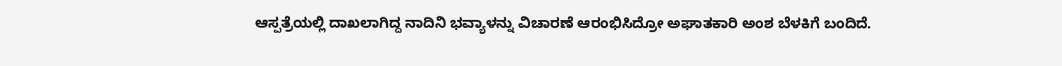ಆಸ್ಪತ್ರೆಯಲ್ಲಿ ದಾಖಲಾಗಿದ್ದ ನಾದಿನಿ ಭವ್ಯಾಳನ್ನು ವಿಚಾರಣೆ ಆರಂಭಿಸಿದ್ರೋ ಅಘಾತಕಾರಿ ಅಂಶ ಬೆಳಕಿಗೆ ಬಂದಿದೆ.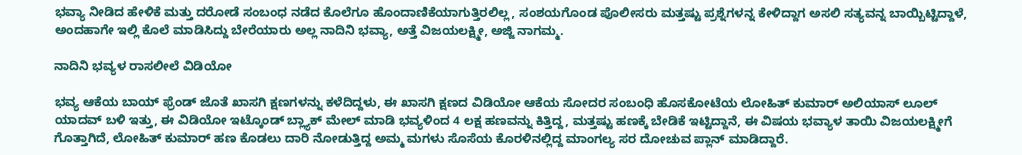ಭವ್ಯಾ ನೀಡಿದ ಹೇಳಿಕೆ ಮತ್ತು ದರೋಡೆ ಸಂಬಂಧ ನಡೆದ ಕೊಲೆಗೂ ಹೊಂದಾಣಿಕೆಯಾಗುತ್ತಿರಲಿಲ್ಲ, ಸಂಶಯಗೊಂಡ ಪೊಲೀಸರು ಮತ್ತಷ್ಟು ಪ್ರಶ್ನೆಗಳನ್ನ ಕೇಳಿದ್ದಾಗ ಅಸಲಿ ಸತ್ಯವನ್ನ ಬಾಯ್ಬಿಟ್ಟಿದ್ದಾಳೆ, ಅಂದಹಾಗೇ ಇಲ್ಲಿ ಕೊಲೆ ಮಾಡಿಸಿದ್ದು ಬೇರೆಯಾರು ಅಲ್ಲ ನಾದಿನಿ ಭವ್ಯಾ, ಅತ್ತೆ ವಿಜಯಲಕ್ಷ್ಮೀ, ಅಜ್ಜಿ ನಾಗಮ್ಮ.

ನಾದಿನಿ ಭವ್ಯಳ ರಾಸಲೀಲೆ ವಿಡಿಯೋ

ಭವ್ಯ ಆಕೆಯ ಬಾಯ್ ಫ್ರೆಂಡ್ ಜೊತೆ ಖಾಸಗಿ ಕ್ಷಣಗಳನ್ನು ಕಳೆದಿದ್ದಳು, ಈ ಖಾಸಗಿ ಕ್ಷಣದ ವಿಡಿಯೋ ಆಕೆಯ ಸೋದರ ಸಂಬಂಧಿ ಹೊಸಕೋಟೆಯ ಲೋಹಿತ್ ಕುಮಾರ್ ಅಲಿಯಾಸ್ ಲೂಲ್ ಯಾದವ್ ಬಳಿ ಇತ್ತು, ಈ ವಿಡಿಯೋ ಇಟ್ಕೊಂಡ್ ಬ್ಲ್ಯಾಕ್ ಮೇಲ್ ಮಾಡಿ ಭವ್ಯಳಿಂದ 4 ಲಕ್ಷ ಹಣವನ್ನು ಕಿತ್ತಿದ್ದ, ಮತ್ತಷ್ಟು ಹಣಕ್ಕೆ ಬೇಡಿಕೆ ಇಟ್ಟಿದ್ದಾನೆ, ಈ ವಿಷಯ ಭವ್ಯಾಳ ತಾಯಿ ವಿಜಯಲಕ್ಷ್ಮೀಗೆ ಗೊತ್ತಾಗಿದೆ, ಲೋಹಿತ್ ಕುಮಾರ್ ಹಣ ಕೊಡಲು ದಾರಿ ನೋಡುತ್ತಿದ್ದ ಅಮ್ಮ ಮಗಳು ಸೊಸೆಯ ಕೊರಳಿನಲ್ಲಿದ್ದ ಮಾಂಗಲ್ಯ ಸರ ದೋಚುವ ಪ್ಲಾನ್ ಮಾಡಿದ್ದಾರೆ.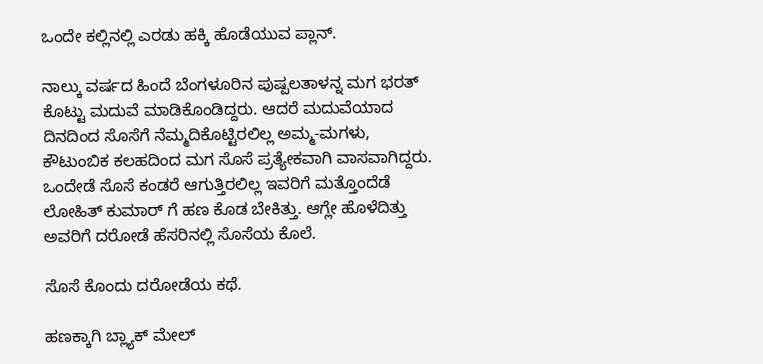ಒಂದೇ ಕಲ್ಲಿನಲ್ಲಿ ಎರಡು ಹಕ್ಕಿ ಹೊಡೆಯುವ ಪ್ಲಾನ್.

ನಾಲ್ಕು ವರ್ಷದ ಹಿಂದೆ ಬೆಂಗಳೂರಿನ ಪುಷ್ಪಲತಾಳನ್ನ ಮಗ ಭರತ್ ಕೊಟ್ಟು ಮದುವೆ ಮಾಡಿಕೊಂಡಿದ್ದರು. ಆದರೆ ಮದುವೆಯಾದ ದಿನದಿಂದ ಸೊಸೆಗೆ ನೆಮ್ಮದಿಕೊಟ್ಟಿರಲಿಲ್ಲ ಅಮ್ಮ-ಮಗಳು, ಕೌಟುಂಬಿಕ ಕಲಹದಿಂದ ಮಗ ಸೊಸೆ ಪ್ರತ್ಯೇಕವಾಗಿ ವಾಸವಾಗಿದ್ದರು. ಒಂದೇಡೆ ಸೊಸೆ ಕಂಡರೆ ಆಗುತ್ತಿರಲಿಲ್ಲ ಇವರಿಗೆ ಮತ್ತೊಂದೆಡೆ ಲೋಹಿತ್ ಕುಮಾರ್ ಗೆ ಹಣ ಕೊಡ ಬೇಕಿತ್ತು. ಆಗ್ಲೇ ಹೊಳೆದಿತ್ತು ಅವರಿಗೆ ದರೋಡೆ ಹೆಸರಿನಲ್ಲಿ ಸೊಸೆಯ ಕೊಲೆ.

ಸೊಸೆ ಕೊಂದು ದರೋಡೆಯ ಕಥೆ.

ಹಣಕ್ಕಾಗಿ ಬ್ಲ್ಯಾಕ್ ಮೇಲ್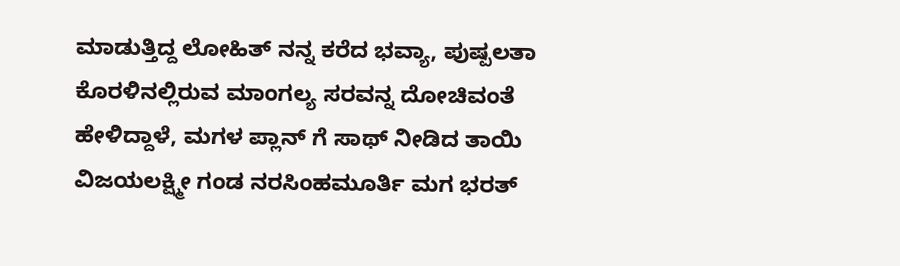ಮಾಡುತ್ತಿದ್ದ ಲೋಹಿತ್ ನನ್ನ ಕರೆದ ಭವ್ಯಾ, ಪುಷ್ಪಲತಾ ಕೊರಳಿನಲ್ಲಿರುವ ಮಾಂಗಲ್ಯ ಸರವನ್ನ ದೋಚಿವಂತೆ ಹೇಳಿದ್ದಾಳೆ, ಮಗಳ ಪ್ಲಾನ್ ಗೆ ಸಾಥ್ ನೀಡಿದ ತಾಯಿ ವಿಜಯಲಕ್ಷ್ಮೀ ಗಂಡ ನರಸಿಂಹಮೂರ್ತಿ ಮಗ ಭರತ್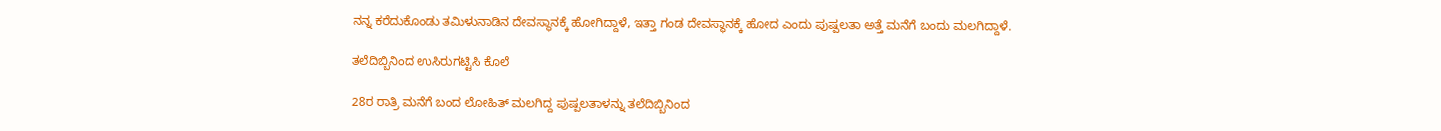ನನ್ನ ಕರೆದುಕೊಂಡು ತಮಿಳುನಾಡಿನ ದೇವಸ್ಥಾನಕ್ಕೆ ಹೋಗಿದ್ದಾಳೆ, ಇತ್ತಾ ಗಂಡ ದೇವಸ್ಥಾನಕ್ಕೆ ಹೋದ ಎಂದು ಪುಷ್ಪಲತಾ ಅತ್ತೆ ಮನೆಗೆ ಬಂದು ಮಲಗಿದ್ದಾಳೆ.

ತಲೆದಿಬ್ಬಿನಿಂದ ಉಸಿರುಗಟ್ಟಿಸಿ ಕೊಲೆ

28ರ ರಾತ್ರಿ ಮನೆಗೆ ಬಂದ ಲೋಹಿತ್ ಮಲಗಿದ್ದ ಪುಷ್ಪಲತಾಳನ್ನು ತಲೆದಿಬ್ಬಿನಿಂದ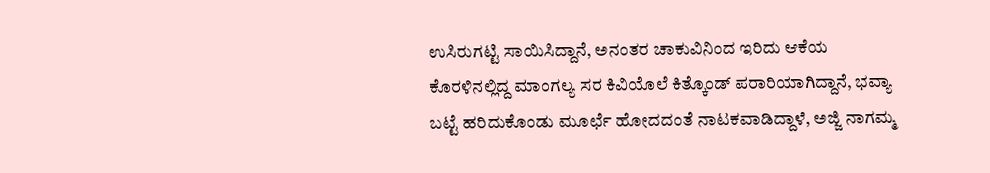ಉಸಿರುಗಟ್ಟಿ ಸಾಯಿಸಿದ್ದಾನೆ, ಅನಂತರ ಚಾಕುವಿನಿಂದ ಇರಿದು ಆಕೆಯ ಕೊರಳಿನಲ್ಲಿದ್ದ ಮಾಂಗಲ್ಯ ಸರ ಕಿವಿಯೊಲೆ ಕಿತ್ಕೊಂಡ್ ಪರಾರಿಯಾಗಿದ್ದಾನೆ, ಭವ್ಯಾ ಬಟ್ಟೆ ಹರಿದುಕೊಂಡು ಮೂರ್ಛೆ ಹೋದದಂತೆ ನಾಟಕವಾಡಿದ್ದಾಳೆ, ಅಜ್ಜಿ ನಾಗಮ್ಮ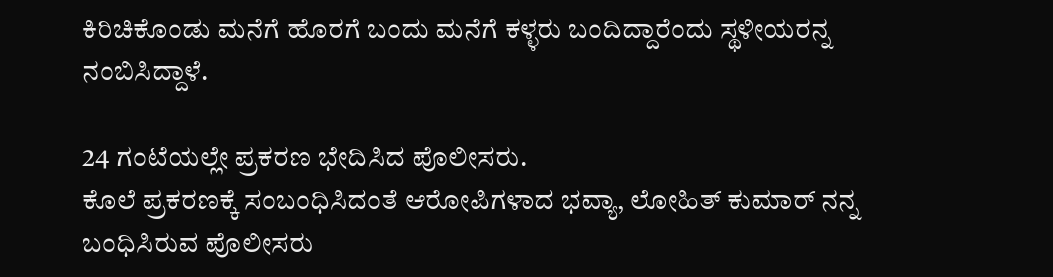ಕಿರಿಚಿಕೊಂಡು ಮನೆಗೆ ಹೊರಗೆ ಬಂದು ಮನೆಗೆ ಕಳ್ಳರು ಬಂದಿದ್ದಾರೆಂದು ಸ್ಥಳೀಯರನ್ನ ನಂಬಿಸಿದ್ದಾಳೆ.

24 ಗಂಟೆಯಲ್ಲೇ ಪ್ರಕರಣ ಭೇದಿಸಿದ ಪೊಲೀಸರು.
ಕೊಲೆ ಪ್ರಕರಣಕ್ಕೆ ಸಂಬಂಧಿಸಿದಂತೆ ಆರೋಪಿಗಳಾದ ಭವ್ಯಾ, ಲೋಹಿತ್ ಕುಮಾರ್ ನನ್ನ ಬಂಧಿಸಿರುವ ಪೊಲೀಸರು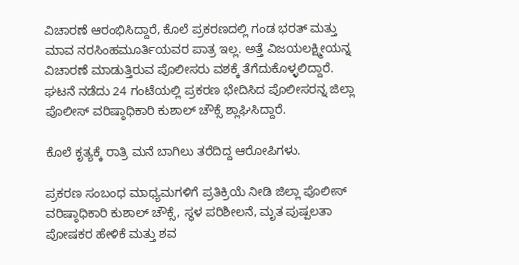ವಿಚಾರಣೆ ಆರಂಭಿಸಿದ್ದಾರೆ, ಕೊಲೆ ಪ್ರಕರಣದಲ್ಲಿ ಗಂಡ ಭರತ್ ಮತ್ತು ಮಾವ ನರಸಿಂಹಮೂರ್ತಿಯವರ ಪಾತ್ರ ಇಲ್ಲ. ಅತ್ತೆ ವಿಜಯಲಕ್ಷ್ಮೀಯನ್ನ ವಿಚಾರಣೆ ಮಾಡುತ್ತಿರುವ ಪೊಲೀಸರು ವಶಕ್ಕೆ ತೆಗೆದುಕೊಳ್ಳಲಿದ್ದಾರೆ. ಘಟನೆ ನಡೆದು 24 ಗಂಟೆಯಲ್ಲಿ ಪ್ರಕರಣ ಭೇದಿಸಿದ ಪೊಲೀಸರನ್ನ ಜಿಲ್ಲಾ ಪೊಲೀಸ್ ವರಿಷ್ಠಾಧಿಕಾರಿ ಕುಶಾಲ್ ಚೌಕ್ಸೆ ಶ್ಲಾಘಿಸಿದ್ದಾರೆ.

ಕೊಲೆ ಕೃತ್ಯಕ್ಕೆ ರಾತ್ರಿ ಮನೆ ಬಾಗಿಲು ತರೆದಿದ್ದ ಆರೋಪಿಗಳು.

ಪ್ರಕರಣ ಸಂಬಂಧ ಮಾಧ್ಯಮಗಳಿಗೆ ಪ್ರತಿಕ್ರಿಯೆ ನೀಡಿ ಜಿಲ್ಲಾ ಪೊಲೀಸ್ ವರಿಷ್ಠಾಧಿಕಾರಿ ಕುಶಾಲ್ ಚೌಕ್ಸೆ, ಸ್ಥಳ ಪರಿಶೀಲನೆ, ಮೃತ ಪುಷ್ಪಲತಾ ಪೋಷಕರ ಹೇಳಿಕೆ ಮತ್ತು ಶವ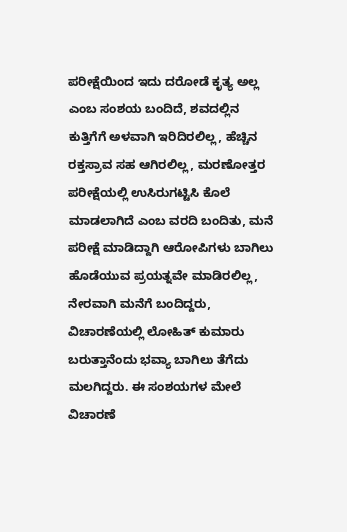ಪರೀಕ್ಷೆಯಿಂದ ಇದು ದರೋಡೆ ಕೃತ್ಯ ಅಲ್ಲ ಎಂಬ ಸಂಶಯ ಬಂದಿದೆ, ಶವದಲ್ಲಿನ ಕುತ್ತಿಗೆಗೆ ಅಳವಾಗಿ ಇರಿದಿರಲಿಲ್ಲ, ಹೆಚ್ಚಿನ ರಕ್ತಸ್ರಾವ ಸಹ ಆಗಿರಲಿಲ್ಲ, ಮರಣೋತ್ತರ ಪರೀಕ್ಷೆಯಲ್ಲಿ ಉಸಿರುಗಟ್ಟಿಸಿ ಕೊಲೆ ಮಾಡಲಾಗಿದೆ ಎಂಬ ವರದಿ ಬಂದಿತು, ಮನೆ ಪರೀಕ್ಷೆ ಮಾಡಿದ್ದಾಗಿ ಆರೋಪಿಗಳು ಬಾಗಿಲು ಹೊಡೆಯುವ ಪ್ರಯತ್ನವೇ ಮಾಡಿರಲಿಲ್ಲ, ನೇರವಾಗಿ ಮನೆಗೆ ಬಂದಿದ್ದರು, ವಿಚಾರಣೆಯಲ್ಲಿ ಲೋಹಿತ್ ಕುಮಾರು ಬರುತ್ತಾನೆಂದು ಭವ್ಯಾ ಬಾಗಿಲು ತೆಗೆದು ಮಲಗಿದ್ದರು. ಈ ಸಂಶಯಗಳ ಮೇಲೆ ವಿಚಾರಣೆ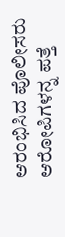ಆರಂಭಿಸಿದ ಪೊಲೀಸರು ಆರೋಪಿಗಳನ್ನ ಪತ್ತೆ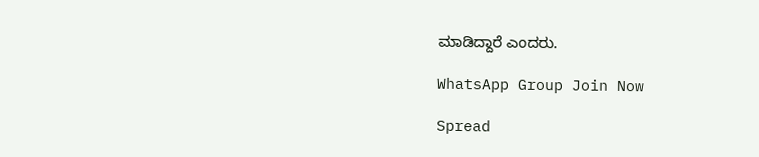ಮಾಡಿದ್ದಾರೆ ಎಂದರು.

WhatsApp Group Join Now

Spread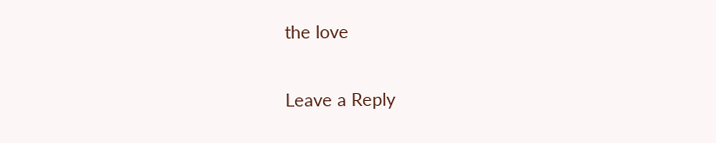the love

Leave a Reply